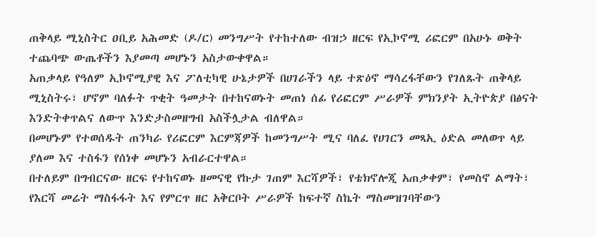ጠቅላይ ሚኒስትር ዐቢይ አሕመድ (ዶ/ር) መንግሥት የተከተለው ብዝኃ ዘርፍ የኢኮኖሚ ሪፎርም በአሁኑ ወቅት ተጨባጭ ውጤቶችን እያመጣ መሆኑን አስታውቀዋል።
አጠቃላይ የዓለም ኢኮኖሚያዊ እና ፖለቲካዊ ሁኔታዎች በሀገራችን ላይ ተጽዕኖ ማሳረፋቸውን የገለጹት ጠቅላይ ሚኒስትሩ፣ ሆኖም ባለፉት ጥቂት ዓመታት በተከናወኑት መጠነ ሰፊ የሪፎርም ሥራዎች ምክንያት ኢትዮጵያ በፅናት እንድትቀጥልና ለውጥ እንድታስመዘግብ አስችሏታል ብለዋል።
በመሆኑም የተወሰዱት ጠንካራ የሪፎርም እርምጃዎች ከመንግሥት ሚና ባለፈ የሀገርን መጻኢ ዕድል መለወጥ ላይ ያለመ እና ተስፋን የሰነቀ መሆኑን አብራርተዋል።
በተለይም በግብርናው ዘርፍ የተከናወኑ ዘመናዊ የኩታ ገጠም እርሻዎች፣ የቴክኖሎጂ አጠቃቀም፣ የመስኖ ልማት፣ የእርሻ መሬት ማስፋፋት እና የምርጥ ዘር አቅርቦት ሥራዎች ከፍተኛ ስኬት ማስመዝገባቸውን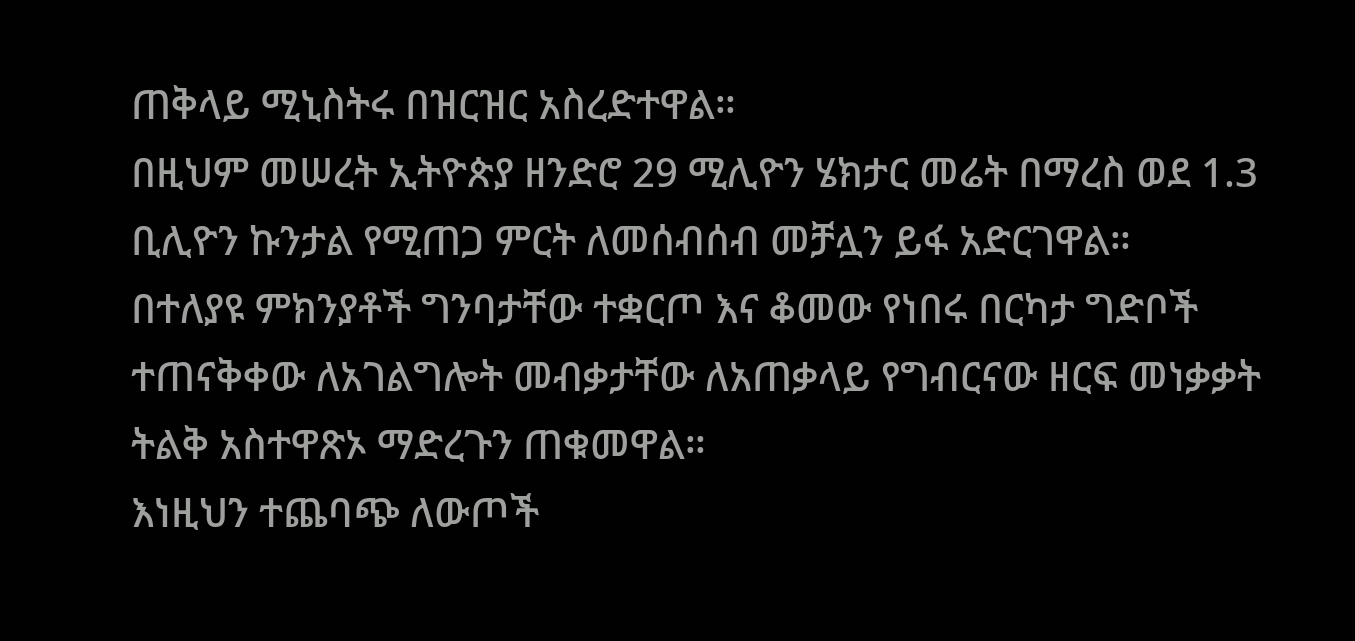ጠቅላይ ሚኒስትሩ በዝርዝር አስረድተዋል።
በዚህም መሠረት ኢትዮጵያ ዘንድሮ 29 ሚሊዮን ሄክታር መሬት በማረስ ወደ 1.3 ቢሊዮን ኩንታል የሚጠጋ ምርት ለመሰብሰብ መቻሏን ይፋ አድርገዋል።
በተለያዩ ምክንያቶች ግንባታቸው ተቋርጦ እና ቆመው የነበሩ በርካታ ግድቦች ተጠናቅቀው ለአገልግሎት መብቃታቸው ለአጠቃላይ የግብርናው ዘርፍ መነቃቃት ትልቅ አስተዋጽኦ ማድረጉን ጠቁመዋል።
እነዚህን ተጨባጭ ለውጦች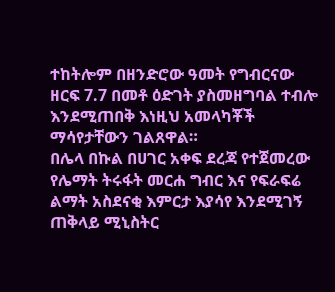ተከትሎም በዘንድሮው ዓመት የግብርናው ዘርፍ 7.7 በመቶ ዕድገት ያስመዘግባል ተብሎ እንደሚጠበቅ እነዚህ አመላካቾች ማሳየታቸውን ገልጸዋል።
በሌላ በኩል በሀገር አቀፍ ደረጃ የተጀመረው የሌማት ትሩፋት መርሐ ግብር እና የፍራፍሬ ልማት አስደናቂ እምርታ እያሳየ እንደሚገኝ ጠቅላይ ሚኒስትር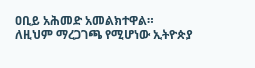ዐቢይ አሕመድ አመልክተዋል።
ለዚህም ማረጋገጫ የሚሆነው ኢትዮጵያ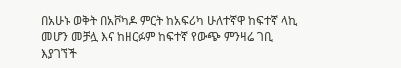በአሁኑ ወቅት በአቮካዶ ምርት ከአፍሪካ ሁለተኛዋ ከፍተኛ ላኪ መሆን መቻሏ እና ከዘርፉም ከፍተኛ የውጭ ምንዛሬ ገቢ እያገኘች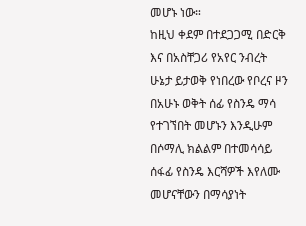መሆኑ ነው።
ከዚህ ቀደም በተደጋጋሚ በድርቅ እና በአስቸጋሪ የአየር ንብረት ሁኔታ ይታወቅ የነበረው የቦረና ዞን በአሁኑ ወቅት ሰፊ የስንዴ ማሳ የተገኘበት መሆኑን እንዲሁም በሶማሊ ክልልም በተመሳሳይ ሰፋፊ የስንዴ እርሻዎች እየለሙ መሆናቸውን በማሳያነት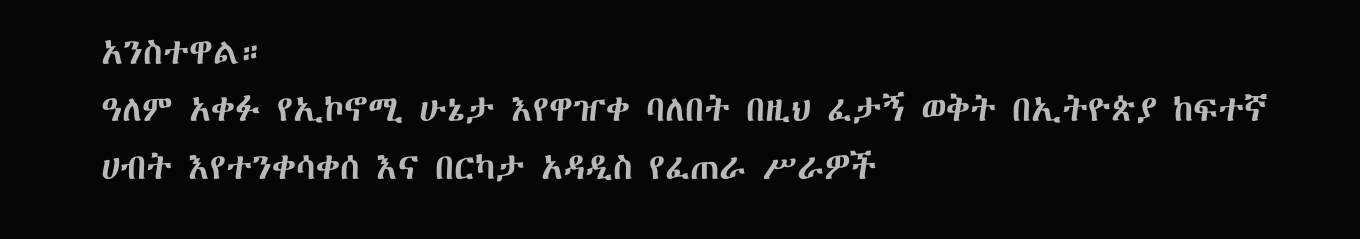አንስተዋል።
ዓለም አቀፉ የኢኮኖሚ ሁኔታ እየዋዠቀ ባለበት በዚህ ፈታኝ ወቅት በኢትዮጵያ ከፍተኛ ሀብት እየተንቀሳቀሰ እና በርካታ አዳዲስ የፈጠራ ሥራዎች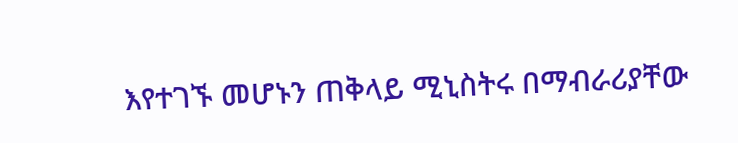እየተገኙ መሆኑን ጠቅላይ ሚኒስትሩ በማብራሪያቸው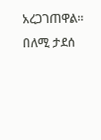አረጋገጠዋል።
በለሚ ታደሰ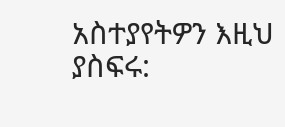አስተያየትዎን እዚህ ያስፍሩ: